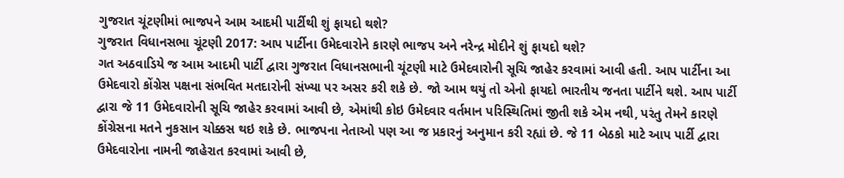ગુજરાત ચૂંટણીમાં ભાજપને આમ આદમી પાર્ટીથી શું ફાયદો થશે?
ગુજરાત વિધાનસભા ચૂંટણી 2017: આપ પાર્ટીના ઉમેદવારોને કારણે ભાજપ અને નરેન્દ્ર મોદીને શું ફાયદો થશે?
ગત અઠવાડિયે જ આમ આદમી પાર્ટી દ્વારા ગુજરાત વિધાનસભાની ચૂંટણી માટે ઉમેદવારોની સૂચિ જાહેર કરવામાં આવી હતી. આપ પાર્ટીના આ ઉમેદવારો કોંગ્રેસ પક્ષના સંભવિત મતદારોની સંખ્યા પર અસર કરી શકે છે. જો આમ થયું તો એનો ફાયદો ભારતીય જનતા પાર્ટીને થશે. આપ પાર્ટી દ્વારા જે 11 ઉમેદવારોની સૂચિ જાહેર કરવામાં આવી છે, એમાંથી કોઇ ઉમેદવાર વર્તમાન પરિસ્થિતિમાં જીતી શકે એમ નથી, પરંતુ તેમને કારણે કોંગ્રેસના મતને નુકસાન ચોક્કસ થઇ શકે છે. ભાજપના નેતાઓ પણ આ જ પ્રકારનું અનુમાન કરી રહ્યાં છે. જે 11 બેઠકો માટે આપ પાર્ટી દ્વારા ઉમેદવારોના નામની જાહેરાત કરવામાં આવી છે,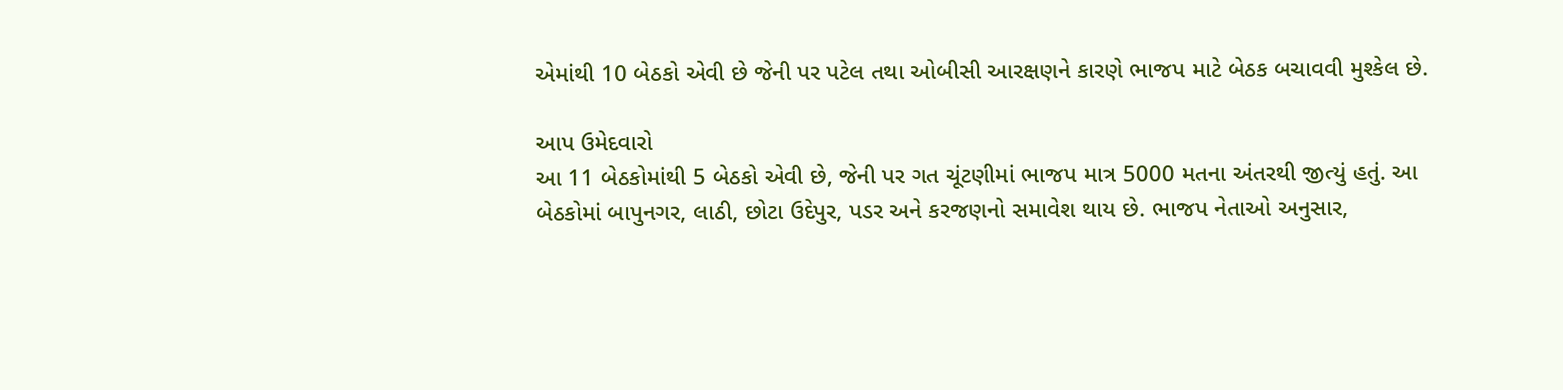એમાંથી 10 બેઠકો એવી છે જેની પર પટેલ તથા ઓબીસી આરક્ષણને કારણે ભાજપ માટે બેઠક બચાવવી મુશ્કેલ છે.

આપ ઉમેદવારો
આ 11 બેઠકોમાંથી 5 બેઠકો એવી છે, જેની પર ગત ચૂંટણીમાં ભાજપ માત્ર 5000 મતના અંતરથી જીત્યું હતું. આ બેઠકોમાં બાપુનગર, લાઠી, છોટા ઉદેપુર, પડર અને કરજણનો સમાવેશ થાય છે. ભાજપ નેતાઓ અનુસાર,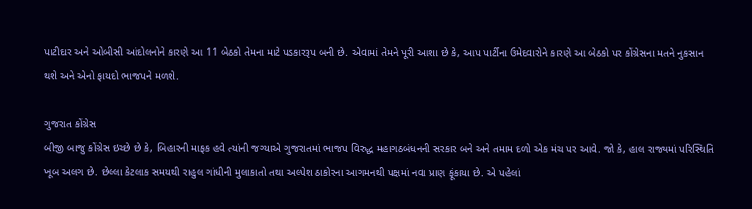પાટીદાર અને ઓબીસી આંદોલનોને કારણે આ 11 બેઠકો તેમના માટે પડકારરૂપ બની છે. એવામાં તેમને પૂરી આશા છે કે, આપ પાર્ટીના ઉમેદવારોને કારણે આ બેઠકો પર કોંગ્રેસના મતને નુકસાન થશે અને એનો ફાયદો ભાજપને મળશે.

ગુજરાત કોંગ્રેસ
બીજી બાજુ કોંગ્રેસ ઇચ્છે છે કે, બિહારની માફક હવે ત્યાંની જગ્યાએ ગુજરાતમાં ભાજપ વિરુદ્ધ મહાગઠબંધનની સરકાર બને અને તમામ દળો એક મંચ પર આવે. જો કે, હાલ રાજ્યમાં પરિસ્થિતિ ખૂબ અલગ છે. છેલ્લા કેટલાક સમયથી રાહુલ ગાંધીની મુલાકાતો તથા અલ્પેશ ઠાકોરના આગમનથી પક્ષમાં નવા પ્રાણ ફૂંકાયા છે. એ પહેલાં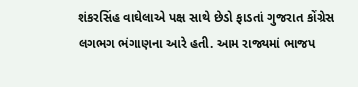શંકરસિંહ વાઘેલાએ પક્ષ સાથે છેડો ફાડતાં ગુજરાત કોંગ્રેસ લગભગ ભંગાણના આરે હતી. આમ રાજ્યમાં ભાજપ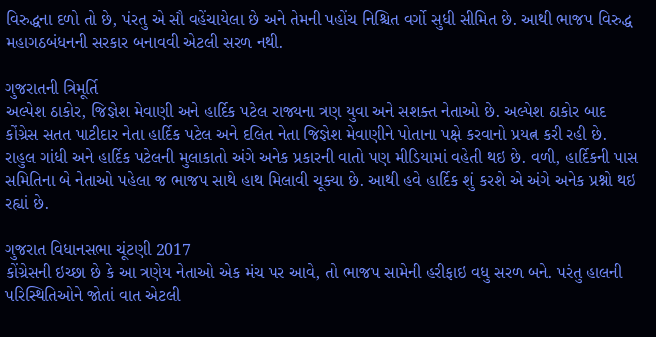વિરુદ્ધના દળો તો છે, પંરતુ એ સૌ વહેંચાયેલા છે અને તેમની પહોંચ નિશ્ચિત વર્ગો સુધી સીમિત છે. આથી ભાજપ વિરુદ્ધ મહાગઠબંધનની સરકાર બનાવવી એટલી સરળ નથી.

ગુજરાતની ત્રિમૂર્તિ
અલ્પેશ ઠાકોર, જિજ્ઞેશ મેવાણી અને હાર્દિક પટેલ રાજ્યના ત્રણ યુવા અને સશક્ત નેતાઓ છે. અલ્પેશ ઠાકોર બાદ કોંગ્રેસ સતત પાટીદાર નેતા હાર્દિક પટેલ અને દલિત નેતા જિજ્ઞેશ મેવાણીને પોતાના પક્ષે કરવાનો પ્રયત્ન કરી રહી છે. રાહુલ ગાંધી અને હાર્દિક પટેલની મુલાકાતો અંગે અનેક પ્રકારની વાતો પણ મીડિયામાં વહેતી થઇ છે. વળી, હાર્દિકની પાસ સમિતિના બે નેતાઓ પહેલા જ ભાજપ સાથે હાથ મિલાવી ચૂક્યા છે. આથી હવે હાર્દિક શું કરશે એ અંગે અનેક પ્રશ્નો થઇ રહ્યાં છે.

ગુજરાત વિધાનસભા ચૂંટણી 2017
કોંગ્રેસની ઇચ્છા છે કે આ ત્રણેય નેતાઓ એક મંચ પર આવે, તો ભાજપ સામેની હરીફાઇ વધુ સરળ બને. પરંતુ હાલની પરિસ્થિતિઓને જોતાં વાત એટલી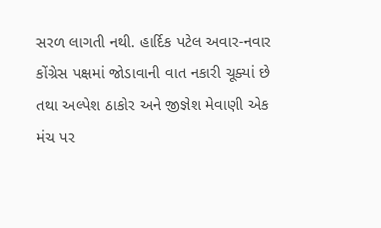સરળ લાગતી નથી. હાર્દિક પટેલ અવાર-નવાર કોંગ્રેસ પક્ષમાં જોડાવાની વાત નકારી ચૂક્યાં છે તથા અલ્પેશ ઠાકોર અને જીજ્ઞેશ મેવાણી એક મંચ પર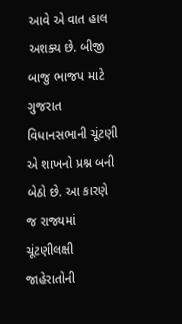આવે એ વાત હાલ અશક્ય છે. બીજી બાજુ ભાજપ માટે ગુજરાત વિધાનસભાની ચૂંટણી એ શાખનો પ્રશ્ન બની બેઠો છે. આ કારણે જ રાજ્યમાં ચૂંટણીલક્ષી જાહેરાતોની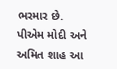ભરમાર છે. પીએમ મોદી અને અમિત શાહ આ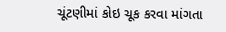ચૂંટણીમાં કોઇ ચૂક કરવા માંગતા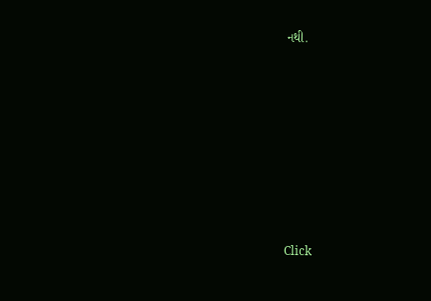નથી.












Click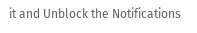it and Unblock the Notifications